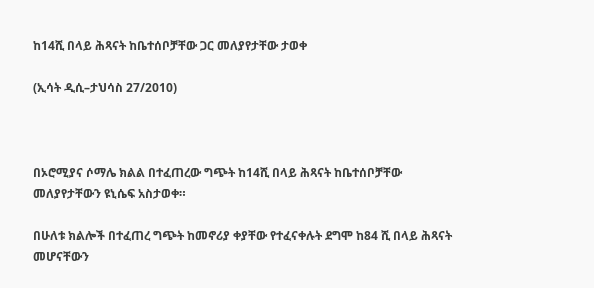ከ14ሺ በላይ ሕጻናት ከቤተሰቦቻቸው ጋር መለያየታቸው ታወቀ

(ኢሳት ዲሲ–ታህሳስ 27/2010)



በኦሮሚያና ሶማሌ ክልል በተፈጠረው ግጭት ከ14ሺ በላይ ሕጻናት ከቤተሰቦቻቸው መለያየታቸውን ዩኒሴፍ አስታወቀ።

በሁለቱ ክልሎች በተፈጠረ ግጭት ከመኖሪያ ቀያቸው የተፈናቀሉት ደግሞ ከ84 ሺ በላይ ሕጻናት መሆናቸውን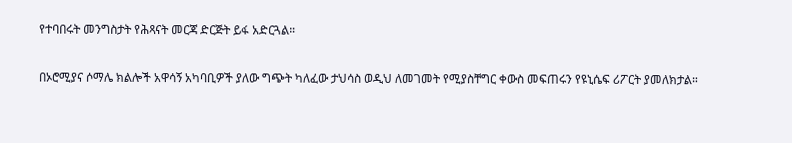የተባበሩት መንግስታት የሕጻናት መርጃ ድርጅት ይፋ አድርጓል።

በኦሮሚያና ሶማሌ ክልሎች አዋሳኝ አካባቢዎች ያለው ግጭት ካለፈው ታህሳስ ወዲህ ለመገመት የሚያስቸግር ቀውስ መፍጠሩን የዩኒሴፍ ሪፖርት ያመለክታል።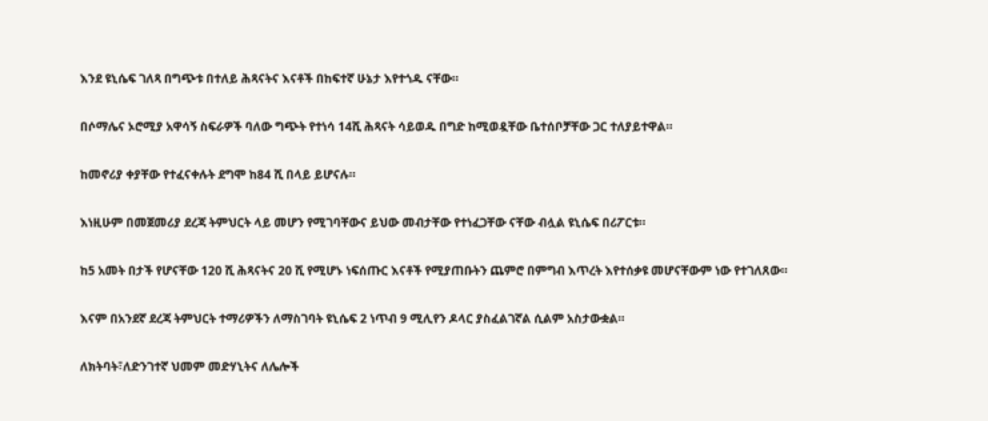እንደ ዩኒሴፍ ገለጻ በግጭቱ በተለይ ሕጻናትና እናቶች በከፍተኛ ሁኔታ እየተጎዱ ናቸው።

በሶማሌና ኦሮሚያ አዋሳኝ ስፍራዎች ባለው ግጭት የተነሳ 14ሺ ሕጻናት ሳይወዱ በግድ ከሚወዷቸው ቤተሰቦቻቸው ጋር ተለያይተዋል።

ከመኖሪያ ቀያቸው የተፈናቀሉት ደግሞ ከ84 ሺ በላይ ይሆናሉ።

እነዚሁም በመጀመሪያ ደረጃ ትምህርት ላይ መሆን የሚገባቸውና ይህው መብታቸው የተነፈጋቸው ናቸው ብሏል ዩኒሴፍ በሪፖርቱ።

ከ5 አመት በታች የሆናቸው 120 ሺ ሕጻናትና 20 ሺ የሚሆኑ ነፍሰጡር እናቶች የሚያጠቡትን ጨምሮ በምግብ እጥረት እየተሰቃዩ መሆናቸውም ነው የተገለጸው።

እናም በአንደኛ ደረጃ ትምህርት ተማሪዎችን ለማስገባት ዩኒሴፍ 2 ነጥብ 9 ሚሊየን ዶላር ያስፈልገኛል ሲልም አስታውቋል።

ለክትባት፣ለድንገተኛ ህመም መድሃኒትና ለሌሎች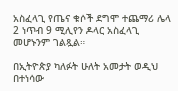አስፈላጊ የጤና ቁሶች ደግሞ ተጨማሪ ሌላ 2 ነጥብ 9 ሚሊየን ዶላር አስፈላጊ መሆኑንም ገልጿል።

በኢትዮጵያ ካለፉት ሁለት አመታት ወዲህ በተነሳው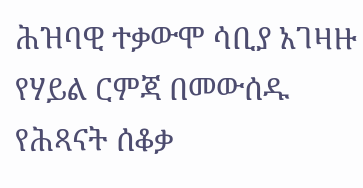ሕዝባዊ ተቃውሞ ሳቢያ አገዛዙ የሃይል ርምጃ በመውሰዱ የሕጻናት ሰቆቃ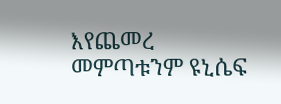እየጨመረ መምጣቱንም ዩኒሴፍ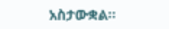አስታውቋል።